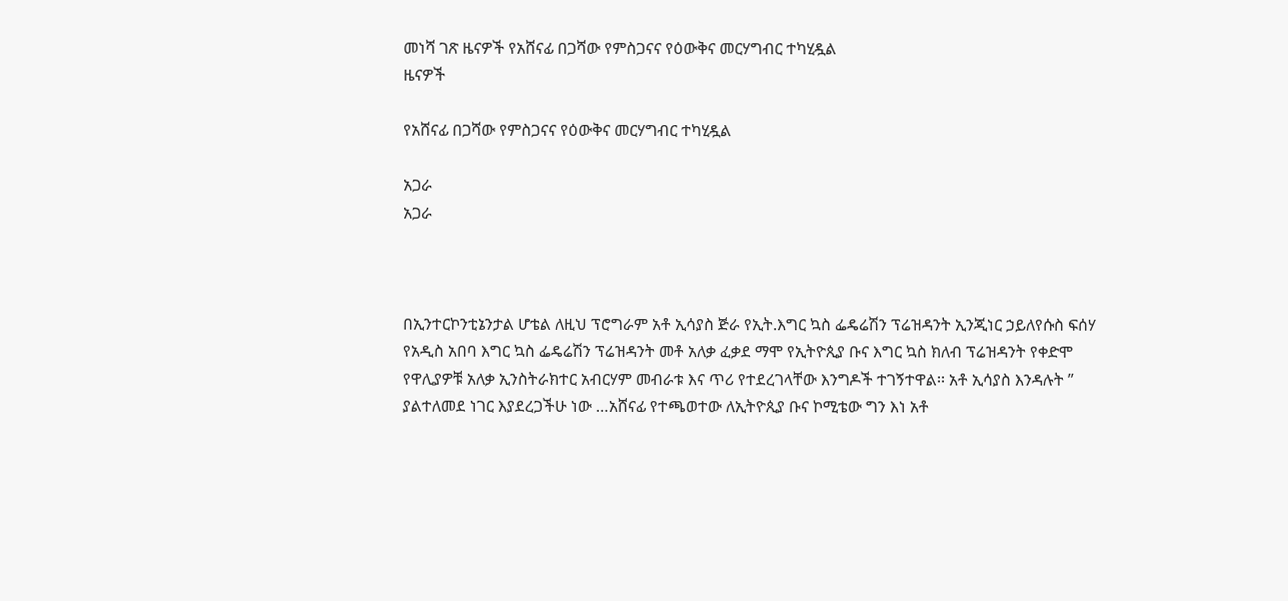መነሻ ገጽ ዜናዎች የአሸናፊ በጋሻው የምስጋናና የዕውቅና መርሃግብር ተካሂዷል
ዜናዎች

የአሸናፊ በጋሻው የምስጋናና የዕውቅና መርሃግብር ተካሂዷል

አጋራ
አጋራ



በኢንተርኮንቲኔንታል ሆቴል ለዚህ ፕሮግራም አቶ ኢሳያስ ጅራ የኢት.እግር ኳስ ፌዴሬሽን ፕሬዝዳንት ኢንጂነር ኃይለየሱስ ፍሰሃ የአዲስ አበባ እግር ኳስ ፌዴሬሽን ፕሬዝዳንት መቶ አለቃ ፈቃደ ማሞ የኢትዮጲያ ቡና እግር ኳስ ክለብ ፕሬዝዳንት የቀድሞ የዋሊያዎቹ አለቃ ኢንስትራክተር አብርሃም መብራቱ እና ጥሪ የተደረገላቸው እንግዶች ተገኝተዋል፡፡ አቶ ኢሳያስ እንዳሉት ” ያልተለመደ ነገር እያደረጋችሁ ነው …አሸናፊ የተጫወተው ለኢትዮጲያ ቡና ኮሚቴው ግን እነ አቶ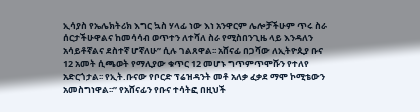ኢሳያስ የኤሌክትሪክ እግር ኳስ ሃላፊ ነው እነ አንዋርም ሌሎቻችሁም ጥሩ ስራ ሰርታችሁዋልና ከመሳሳብ ወጥተን ለተሻለ ስራ የሚስበንጊዜ ላይ እንዳለን አሳይቶኛልና ደስተኛ ሆኛለሁ” ሲሉ ገልጸዋል፡፡ አሸናፊ በጋሻው ለኢትዮጲያ ቡና 12 አመት ሲጫወት የማሊያው ቁጥር 12 መሆኑ ግጥምጥሞሹን የተለየ አድርጎታል፡፡ የኢት.ቡናው የቦርድ ፕሬዝዳንት መቶ አለቃ ፈቃደ ማሞ ኮሚቴውን አመስግነዋል፡፡” የአሸናፊን የቡና ተሳትፎ በዚህች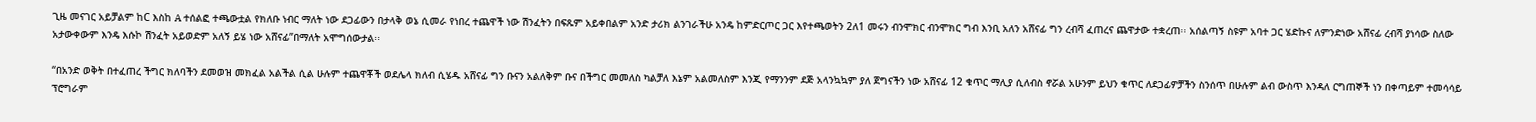ጊዜ መናገር አይቻልም ከC እስከ A ተሰልፎ ተጫውቷል የክለቡ ነብር ማለት ነው ደጋፊውን በታላቅ ወኔ ሲመራ የነበረ ተጨዋች ነው ሽንፈትን በፍጹም አይቀበልም አንድ ታሪክ ልንገራችሁ አንዴ ከምድርጦር ጋር እየተጫወትን 2ለ1 መሩን ብንሞክር ብንሞክር ግብ እንቢ አለን አሸናፊ ግን ረብሻ ፈጠረና ጨዋታው ተቋረጠ፡፡ አሰልጣኝ ስዩም አባተ ጋር ሄድኩና ለምንድነው አሸናፊ ረብሻ ያነሳው ስለው አታውቀውም እንዴ እሱኮ ሽንፈት አይወድም አለኝ ይሄ ነው አሸናፊ”በማለት አሞግሰውታል፡፡

“በአንድ ወቅት በተፈጠረ ችግር ክለባችን ደመወዝ መክፈል አልችል ሲል ሁሉም ተጨዋቾች ወደሌላ ክለብ ሲሄዱ አሸናፊ ግን ቡናን አልለቅም ቡና በችግር መመለስ ካልቻለ እኔም አልመለስም እንጂ የማንንም ደጅ አላንኳኳም ያለ ጀግናችን ነው አሸናፊ 12 ቁጥር ማሊያ ሲለብስ ኖሯል አሁንም ይህን ቁጥር ለደጋፊዎቻችን ስንሰጥ በሁሉም ልብ ውስጥ እንዳለ ርግጠኞች ነን በቀጣይም ተመሳሳይ ፕሮግራም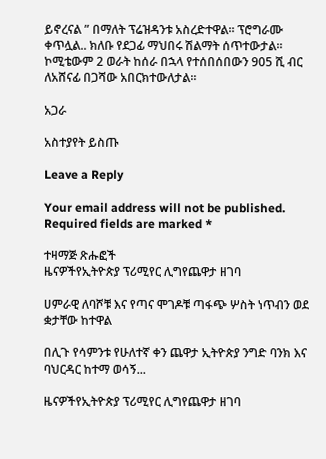ይኖረናል ” በማለት ፕሬዝዳንቱ አስረድተዋል፡፡ ፕሮግራሙ ቀጥሏል.. ክለቡ የደጋፊ ማህበሩ ሽልማት ሰጥተውታል፡፡ ኮሚቴውም 2 ወራት ከሰራ በኋላ የተሰበሰበውን 905 ሺ ብር ለአሸናፊ በጋሻው አበርክተውለታል፡፡

አጋራ

አስተያየት ይስጡ

Leave a Reply

Your email address will not be published. Required fields are marked *

ተዛማጅ ጽሑፎች
ዜናዎችየኢትዮጵያ ፕሪሚየር ሊግየጨዋታ ዘገባ

ሀምራዊ ለባሾቹ እና የጣና ሞገዶቹ ጣፋጭ ሦስት ነጥብን ወደ ቋታቸው ከተዋል

በሊጉ የሳምንቱ የሁለተኛ ቀን ጨዋታ ኢትዮጵያ ንግድ ባንክ እና ባህርዳር ከተማ ወሳኝ...

ዜናዎችየኢትዮጵያ ፕሪሚየር ሊግየጨዋታ ዘገባ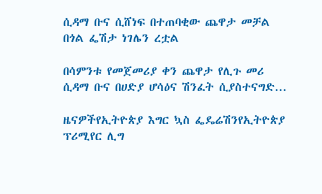ሲዳማ ቡና ሲሸነፍ በተጠባቂው ጨዋታ መቻል በጎል ፌሽታ ነገሌን ረቷል

በሳምንቱ የመጀመሪያ ቀን ጨዋታ የሊጉ መሪ ሲዳማ ቡና በሀድያ ሆሳዕና ሽንፈት ሲያስተናግድ...

ዜናዎችየኢትዮጵያ እግር ኳስ ፌዴሬሽንየኢትዮጵያ ፕሪሚየር ሊግ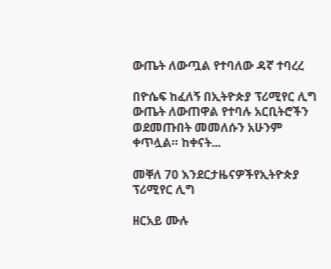ውጤት ለውጧል የተባለው ዳኛ ተባረረ

በዮሴፍ ከፈለኝ በኢትዮጵያ ፕሪሚየር ሊግ ውጤት ለውጠዋል የተባሉ አርቢትሮችን ወደመጡበት መመለሱን አሁንም ቀጥሏል። ከቀናት...

መቐለ 70 እንደርታዜናዎችየኢትዮጵያ ፕሪሚየር ሊግ

ዘርአይ ሙሉ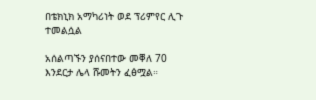በቴክኒክ አማካሪነት ወደ ፕሪምየር ሊጉ ተመልሷል

አሰልጣኙን ያሰናበተው መቐለ 70 እንደርታ ሌላ ሹመትን ፈፅሟል።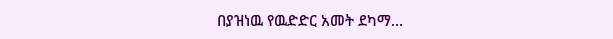በያዝነዉ የዉድድር አመት ደካማ...